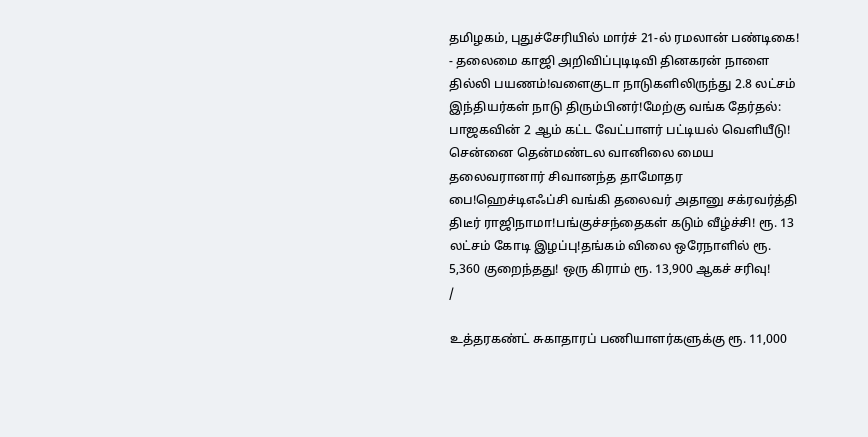தமிழகம், புதுச்சேரியில் மார்ச் 21-ல் ரமலான் பண்டிகை! - தலைமை காஜி அறிவிப்புடிடிவி தினகரன் நாளை தில்லி பயணம்!வளைகுடா நாடுகளிலிருந்து 2.8 லட்சம் இந்தியர்கள் நாடு திரும்பினர்!மேற்கு வங்க தேர்தல்: பாஜகவின் 2 ஆம் கட்ட வேட்பாளர் பட்டியல் வெளியீடு! சென்னை தென்மண்டல வானிலை மைய தலைவரானார் சிவானந்த தாமோதர பை!ஹெச்டிஎஃப்சி வங்கி தலைவர் அதானு சக்ரவர்த்தி திடீர் ராஜிநாமா!பங்குச்சந்தைகள் கடும் வீழ்ச்சி! ரூ. 13 லட்சம் கோடி இழப்பு!தங்கம் விலை ஒரேநாளில் ரூ. 5,360 குறைந்தது! ஒரு கிராம் ரூ. 13,900 ஆகச் சரிவு!
/

உத்தரகண்ட் சுகாதாரப் பணியாளர்களுக்கு ரூ. 11,000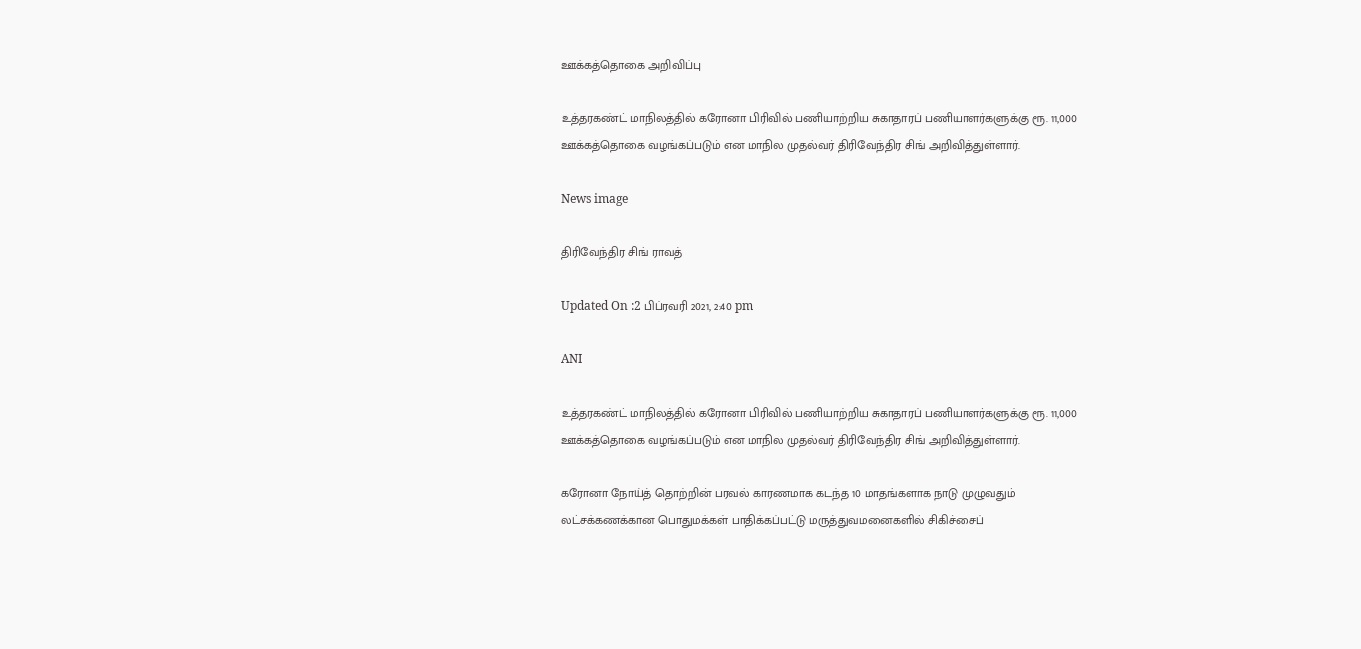ஊக்கத்தொகை அறிவிப்பு

உத்தரகண்ட் மாநிலத்தில் கரோனா பிரிவில் பணியாற்றிய சுகாதாரப் பணியாளர்களுக்கு ரூ. 11,000 ஊக்கத்தொகை வழங்கப்படும் என மாநில முதல்வர் திரிவேந்திர சிங் அறிவித்துள்ளார்.

News image

திரிவேந்திர சிங் ராவத்

Updated On :2 பிப்ரவரி 2021, 2:40 pm

ANI

உத்தரகண்ட் மாநிலத்தில் கரோனா பிரிவில் பணியாற்றிய சுகாதாரப் பணியாளர்களுக்கு ரூ. 11,000 ஊக்கத்தொகை வழங்கப்படும் என மாநில முதல்வர் திரிவேந்திர சிங் அறிவித்துள்ளார்.

கரோனா நோய்த் தொற்றின் பரவல் காரணமாக கடந்த 10 மாதங்களாக நாடு முழுவதும் லட்சக்கணக்கான பொதுமக்கள் பாதிக்கப்பட்டு மருத்துவமனைகளில் சிகிச்சைப்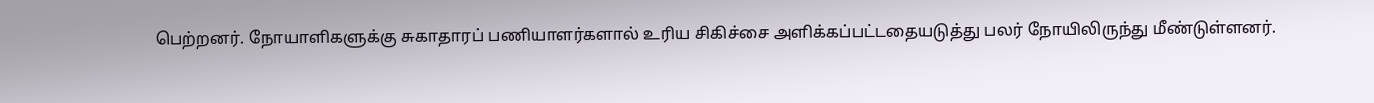பெற்றனர். நோயாளிகளுக்கு சுகாதாரப் பணியாளர்களால் உரிய சிகிச்சை அளிக்கப்பட்டதையடுத்து பலர் நோயிலிருந்து மீண்டுள்ளனர்.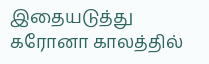இதையடுத்து கரோனா காலத்தில்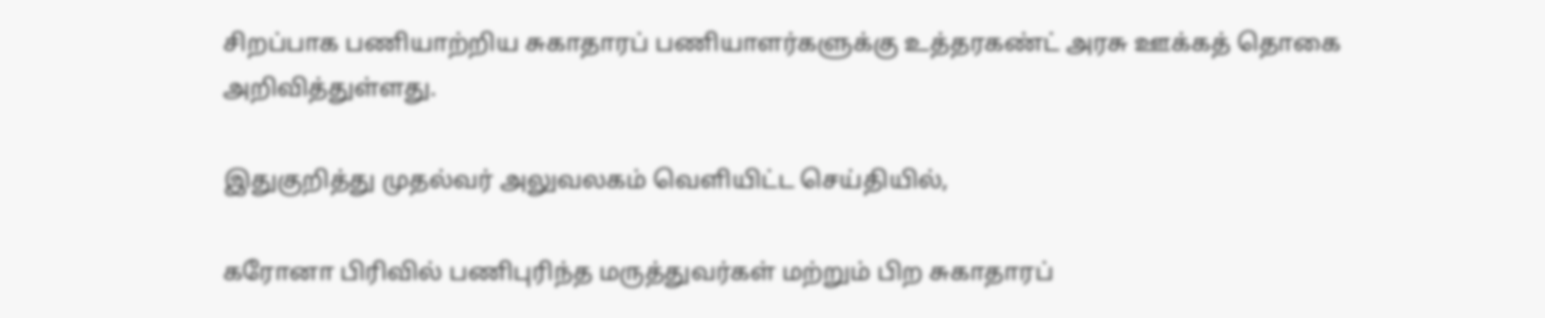சிறப்பாக பணியாற்றிய சுகாதாரப் பணியாளர்களுக்கு உத்தரகண்ட் அரசு ஊக்கத் தொகை அறிவித்துள்ளது.

இதுகுறித்து முதல்வர் அலுவலகம் வெளியிட்ட செய்தியில்,

கரோனா பிரிவில் பணிபுரிந்த மருத்துவர்கள் மற்றும் பிற சுகாதாரப்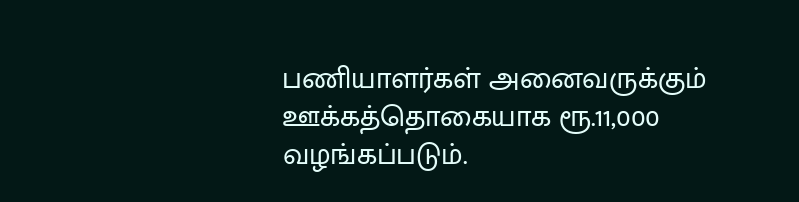பணியாளர்கள் அனைவருக்கும் ஊக்கத்தொகையாக ரூ.11,000 வழங்கப்படும்.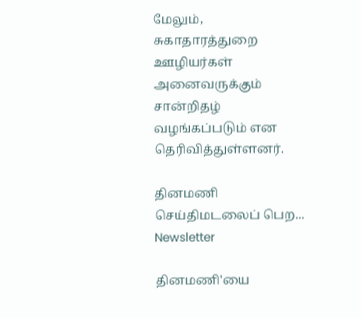மேலும், சுகாதாரத்துறை ஊழியர்கள் அனைவருக்கும் சான்றிதழ் வழங்கப்படும் என தெரிவித்துள்ளனர்.

தினமணி செய்திமடலைப் பெற... Newsletter

தினமணி'யை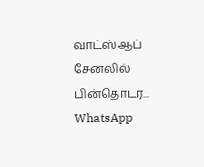வாட்ஸ்ஆப் சேனலில் பின்தொடர... WhatsApp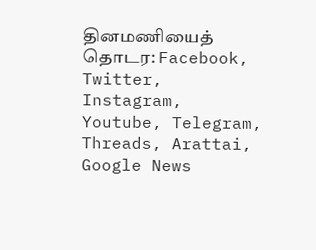தினமணியைத் தொடர: Facebook, Twitter, Instagram, Youtube, Telegram, Threads, Arattai, Google News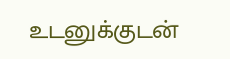உடனுக்குடன்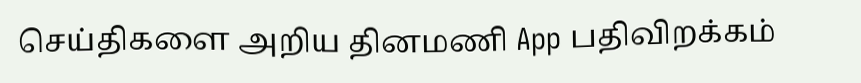செய்திகளை அறிய தினமணி App பதிவிறக்கம்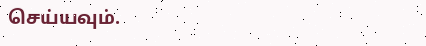செய்யவும்.